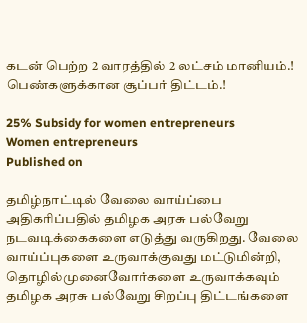கடன் பெற்ற 2 வாரத்தில் 2 லட்சம் மானியம்.! பெண்களுக்கான சூப்பர் திட்டம்.!

25% Subsidy for women entrepreneurs
Women entrepreneurs
Published on

தமிழ்நாட்டில் வேலை வாய்ப்பை அதிகரிப்பதில் தமிழக அரசு பல்வேறு நடவடிக்கைகளை எடுத்து வருகிறது. வேலை வாய்ப்புகளை உருவாக்குவது மட்டுமின்றி, தொழில்முனைவோர்களை உருவாக்கவும் தமிழக அரசு பல்வேறு சிறப்பு திட்டங்களை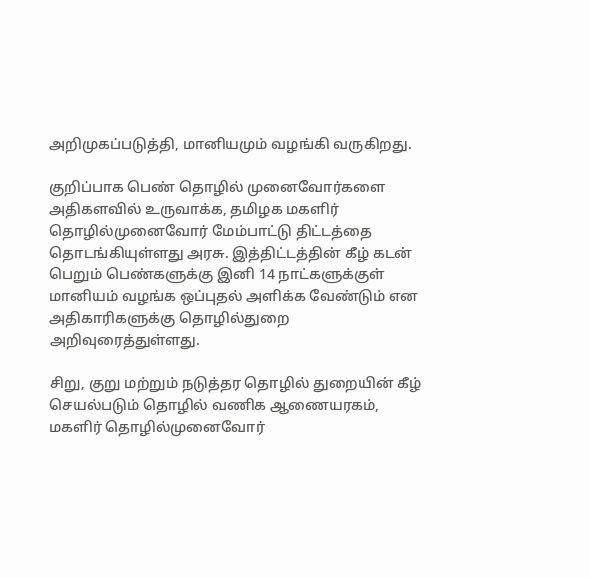அறிமுகப்படுத்தி, மானியமும் வழங்கி வருகிறது.

குறிப்பாக பெண் தொழில் முனைவோர்களை அதிகளவில் உருவாக்க, தமிழக மகளிர் தொழில்முனைவோர் மேம்பாட்டு திட்டத்தை தொடங்கியுள்ளது அரசு. இத்திட்டத்தின் கீழ் கடன் பெறும் பெண்களுக்கு இனி 14 நாட்களுக்குள் மானியம் வழங்க ஒப்புதல் அளிக்க வேண்டும் என அதிகாரிகளுக்கு தொழில்துறை அறிவுரைத்துள்ளது.

சிறு, குறு மற்றும் நடுத்தர தொழில் துறையின் கீழ் செயல்படும் தொழில் வணிக ஆணையரகம், மகளிர் தொழில்முனைவோர்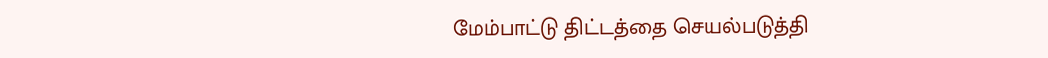மேம்பாட்டு திட்டத்தை செயல்படுத்தி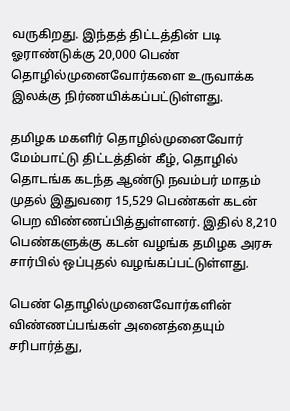வருகிறது. இந்தத் திட்டத்தின் படி ஓராண்டுக்கு 20,000 பெண் தொழில்முனைவோர்களை உருவாக்க இலக்கு நிர்ணயிக்கப்பட்டுள்ளது.

தமிழக மகளிர் தொழில்முனைவோர் மேம்பாட்டு திட்டத்தின் கீழ், தொழில் தொடங்க கடந்த ஆண்டு நவம்பர் மாதம் முதல் இதுவரை 15,529 பெண்கள் கடன் பெற விண்ணப்பித்துள்ளனர். இதில் 8,210 பெண்களுக்கு கடன் வழங்க தமிழக அரசு சார்பில் ஒப்புதல் வழங்கப்பட்டுள்ளது.

பெண் தொழில்முனைவோர்களின் விண்ணப்பங்கள் அனைத்தையும் சரிபார்த்து,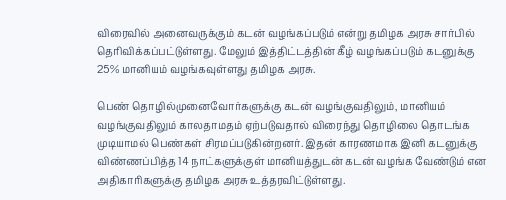விரைவில் அனைவருக்கும் கடன் வழங்கப்படும் என்று தமிழக அரசு சார்பில் தெரிவிக்கப்பட்டுள்ளது. மேலும் இத்திட்டத்தின் கீழ் வழங்கப்படும் கடனுக்கு 25% மானியம் வழங்கவுள்ளது தமிழக அரசு.

பெண் தொழில்முனைவோர்களுக்கு கடன் வழங்குவதிலும், மானியம் வழங்குவதிலும் காலதாமதம் ஏற்படுவதால் விரைந்து தொழிலை தொடங்க முடியாமல் பெண்கள் சிரமப்படுகின்றனர். இதன் காரணமாக இனி கடனுக்கு விண்ணப்பித்த 14 நாட்களுக்குள் மானியத்துடன் கடன் வழங்க வேண்டும் என அதிகாரிகளுக்கு தமிழக அரசு உத்தரவிட்டுள்ளது.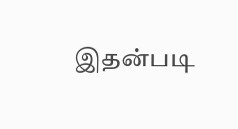இதன்படி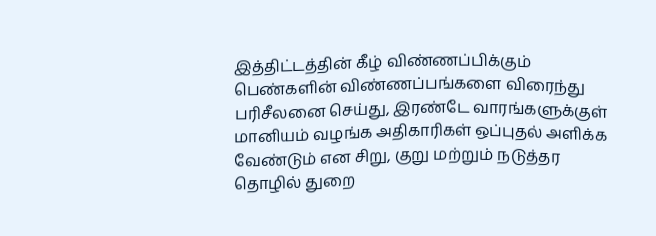இத்திட்டத்தின் கீழ் விண்ணப்பிக்கும் பெண்களின் விண்ணப்பங்களை விரைந்து பரிசீலனை செய்து, இரண்டே வாரங்களுக்குள் மானியம் வழங்க அதிகாரிகள் ஒப்புதல் அளிக்க வேண்டும் என சிறு, குறு மற்றும் நடுத்தர தொழில் துறை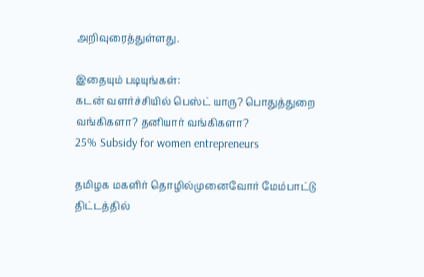அறிவுரைத்துள்ளது.

இதையும் படியுங்கள்:
கடன் வளர்ச்சியில் பெஸ்ட் யாரு? பொதுத்துறை வங்கிகளா? தனியார் வங்கிகளா?
25% Subsidy for women entrepreneurs

தமிழக மகளிர் தொழில்முனைவோர் மேம்பாட்டு திட்டத்தில்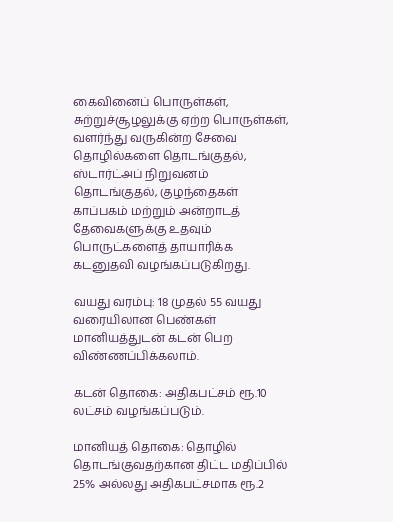கைவினைப் பொருள்கள், சுற்றுச்சூழலுக்கு ஏற்ற பொருள்கள், வளர்ந்து வருகின்ற சேவை தொழில்களை தொடங்குதல், ஸ்டார்ட்அப் நிறுவனம் தொடங்குதல், குழந்தைகள் காப்பகம் மற்றும் அன்றாடத் தேவைகளுக்கு உதவும் பொருட்களைத் தாயாரிக்க கடனுதவி வழங்கப்படுகிறது.

வயது வரம்பு: 18 முதல் 55 வயது வரையிலான பெண்கள் மானியத்துடன் கடன் பெற விண்ணப்பிக்கலாம்.

கடன் தொகை: அதிகபட்சம் ரூ.10 லட்சம் வழங்கப்படும்.

மானியத் தொகை: தொழில் தொடங்குவதற்கான திட்ட மதிப்பில் 25% அல்லது அதிகபட்சமாக ரூ.2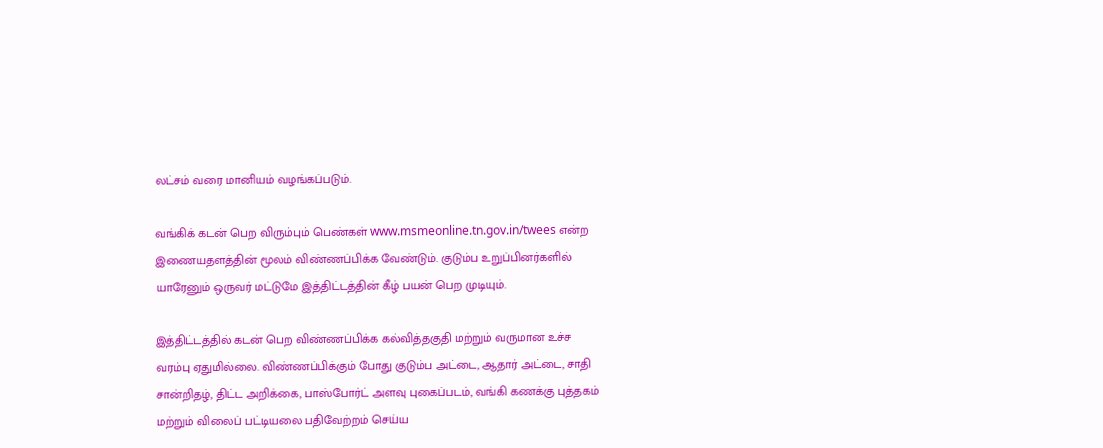லட்சம் வரை மானியம் வழங்கப்படும்.

வங்கிக் கடன் பெற விரும்பும் பெண்கள் www.msmeonline.tn.gov.in/twees என்ற இணையதளத்தின் மூலம் விண்ணப்பிக்க வேண்டும். குடும்ப உறுப்பினர்களில் யாரேனும் ஒருவர் மட்டுமே இத்திட்டத்தின் கீழ் பயன் பெற முடியும்.

இத்திட்டத்தில் கடன் பெற விண்ணப்பிக்க கல்வித்தகுதி மற்றும் வருமான உச்ச வரம்பு ஏதுமில்லை. விண்ணப்பிக்கும் போது குடும்ப அட்டை, ஆதார் அட்டை, சாதி சான்றிதழ், திட்ட அறிக்கை, பாஸ்போர்ட் அளவு புகைப்படம், வங்கி கணக்கு புத்தகம் மற்றும் விலைப் பட்டியலை பதிவேற்றம் செய்ய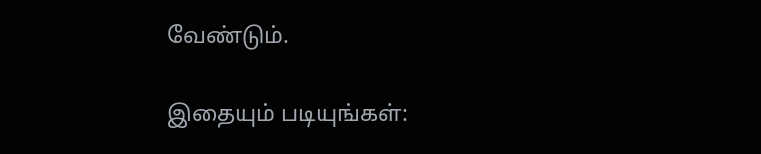வேண்டும்.

இதையும் படியுங்கள்: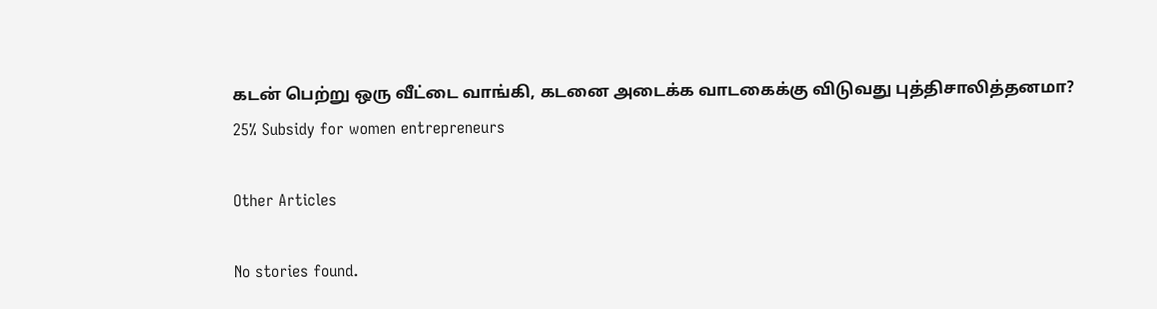கடன் பெற்று ஒரு வீட்டை வாங்கி, கடனை அடைக்க வாடகைக்கு விடுவது புத்திசாலித்தனமா?
25% Subsidy for women entrepreneurs

Other Articles

No stories found.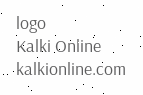logo
Kalki Online
kalkionline.com